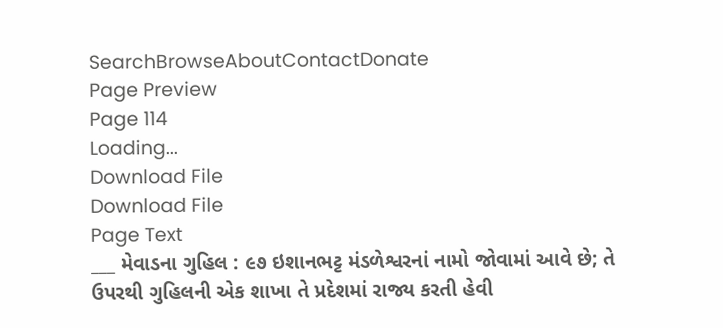SearchBrowseAboutContactDonate
Page Preview
Page 114
Loading...
Download File
Download File
Page Text
___ મેવાડના ગુહિલ : ૯૭ ઇશાનભટ્ટ મંડળેશ્વરનાં નામો જોવામાં આવે છે; તે ઉપરથી ગુહિલની એક શાખા તે પ્રદેશમાં રાજ્ય કરતી હેવી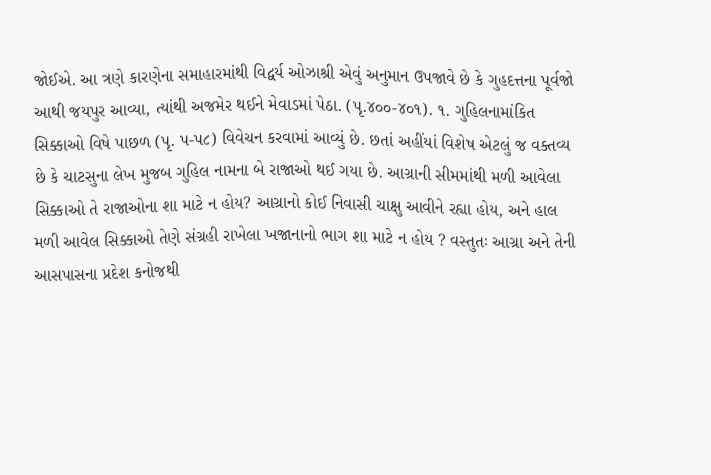જોઈએ. આ ત્રણે કારણેના સમાહારમાંથી વિદ્વર્ય ઓઝાશ્રી એવું અનુમાન ઉપજાવે છે કે ગુહદત્તના પૂર્વજો આથી જયપુર આવ્યા, ત્યાંથી અજમેર થઈને મેવાડમાં પેઠા. (પૃ.૪૦૦-૪૦૧). ૧. ગુહિલનામાંકિત સિક્કાઓ વિષે પાછળ (પૃ. પ-પ૮) વિવેચન કરવામાં આવ્યું છે. છતાં અહીંયાં વિશેષ એટલું જ વક્તવ્ય છે કે ચાટસુના લેખ મુજબ ગુહિલ નામના બે રાજાઓ થઈ ગયા છે. આગ્રાની સીમમાંથી મળી આવેલા સિક્કાઓ તે રાજાઓના શા માટે ન હોય? આગ્રાનો કોઈ નિવાસી ચાક્ષુ આવીને રહ્યા હોય, અને હાલ મળી આવેલ સિક્કાઓ તેણે સંગ્રહી રાખેલા ખજાનાનો ભાગ શા માટે ન હોય ? વસ્તુતઃ આગ્રા અને તેની આસપાસના પ્રદેશ કનોજથી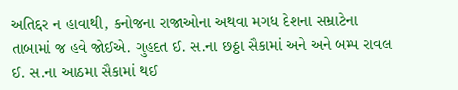અતિદ્દર ન હાવાથી, કનોજના રાજાઓના અથવા મગધ દેશના સમ્રાટેના તાબામાં જ હવે જોઈએ. ગુહદત ઈ. સ.ના છઠ્ઠા સૈકામાં અને અને બમ્પ રાવલ ઈ. સ.ના આઠમા સૈકામાં થઈ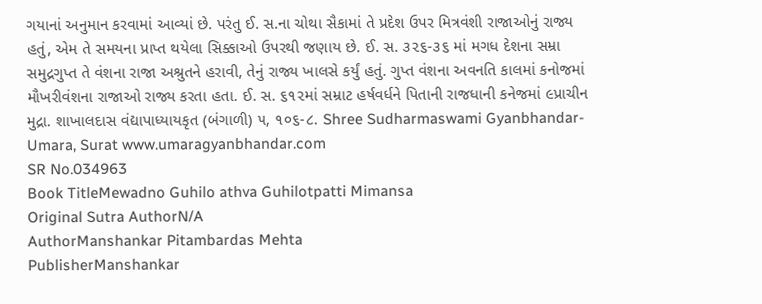ગયાનાં અનુમાન કરવામાં આવ્યાં છે. પરંતુ ઈ. સ.ના ચોથા સૈકામાં તે પ્રદેશ ઉપર મિત્રવંશી રાજાઓનું રાજ્ય હતું, એમ તે સમયના પ્રાપ્ત થયેલા સિક્કાઓ ઉપરથી જણાય છે. ઈ. સ. ૩૨૬-૩૬ માં મગધ દેશના સમ્રા સમુદ્રગુપ્ત તે વંશના રાજા અશ્રુતને હરાવી, તેનું રાજ્ય ખાલસે કર્યું હતું. ગુપ્ત વંશના અવનતિ કાલમાં કનોજમાં મૌખરીવંશના રાજાઓ રાજ્ય કરતા હતા. ઈ. સ. ૬૧૨માં સમ્રાટ હર્ષવર્ધને પિતાની રાજધાની કનેજમાં ૯પ્રાચીન મુદ્રા. શાખાલદાસ વંદ્યાપાધ્યાયકૃત (બંગાળી) ૫, ૧૦૬-૮. Shree Sudharmaswami Gyanbhandar-Umara, Surat www.umaragyanbhandar.com
SR No.034963
Book TitleMewadno Guhilo athva Guhilotpatti Mimansa
Original Sutra AuthorN/A
AuthorManshankar Pitambardas Mehta
PublisherManshankar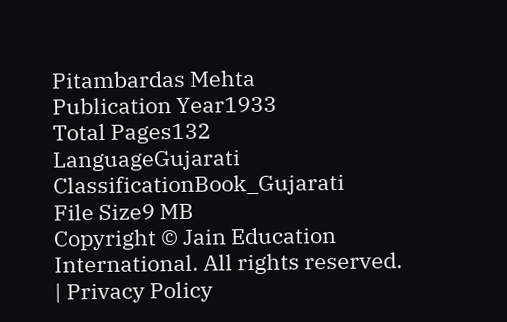Pitambardas Mehta
Publication Year1933
Total Pages132
LanguageGujarati
ClassificationBook_Gujarati
File Size9 MB
Copyright © Jain Education International. All rights reserved. | Privacy Policy